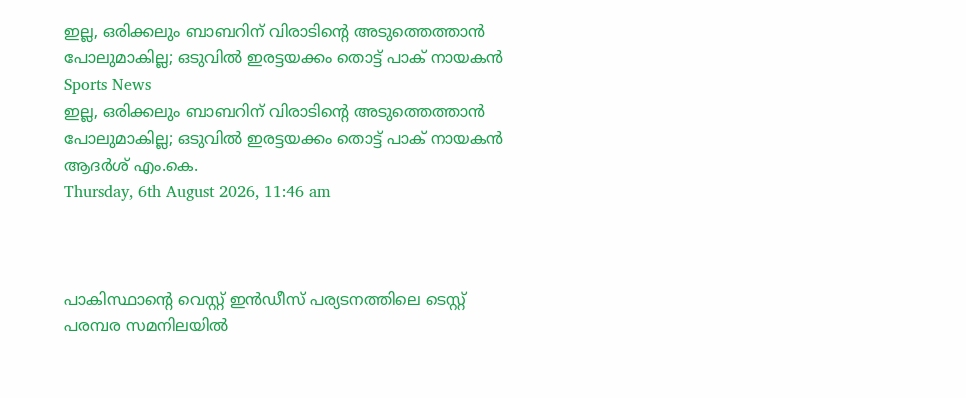ഇല്ല, ഒരിക്കലും ബാബറിന് വിരാടിന്റെ അടുത്തെത്താന്‍ പോലുമാകില്ല; ഒടുവില്‍ ഇരട്ടയക്കം തൊട്ട് പാക് നായകന്‍
Sports News
ഇല്ല, ഒരിക്കലും ബാബറിന് വിരാടിന്റെ അടുത്തെത്താന്‍ പോലുമാകില്ല; ഒടുവില്‍ ഇരട്ടയക്കം തൊട്ട് പാക് നായകന്‍
ആദർശ് എം.കെ.
Thursday, 6th August 2026, 11:46 am



പാകിസ്ഥാന്റെ വെസ്റ്റ് ഇന്‍ഡീസ് പര്യടനത്തിലെ ടെസ്റ്റ് പരമ്പര സമനിലയില്‍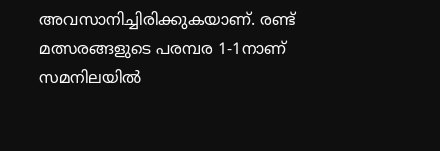അവസാനിച്ചിരിക്കുകയാണ്. രണ്ട് മത്സരങ്ങളുടെ പരമ്പര 1-1നാണ് സമനിലയില്‍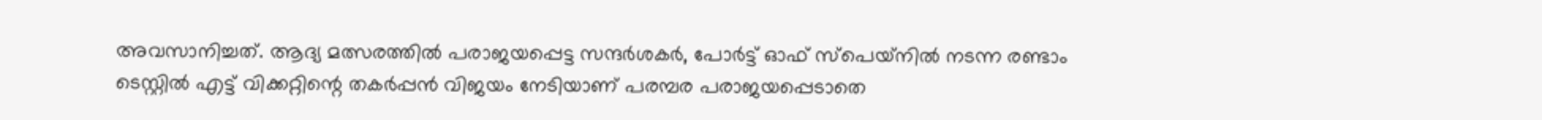അവസാനിച്ചത്. ആദ്യ മത്സരത്തില്‍ പരാജയപ്പെട്ട സന്ദര്‍ശകര്‍, പോര്‍ട്ട് ഓഫ് സ്‌പെയ്‌നില്‍ നടന്ന രണ്ടാം ടെസ്റ്റില്‍ എട്ട് വിക്കറ്റിന്റെ തകർപ്പന്‍ വിജയം നേടിയാണ് പരമ്പര പരാജയപ്പെടാതെ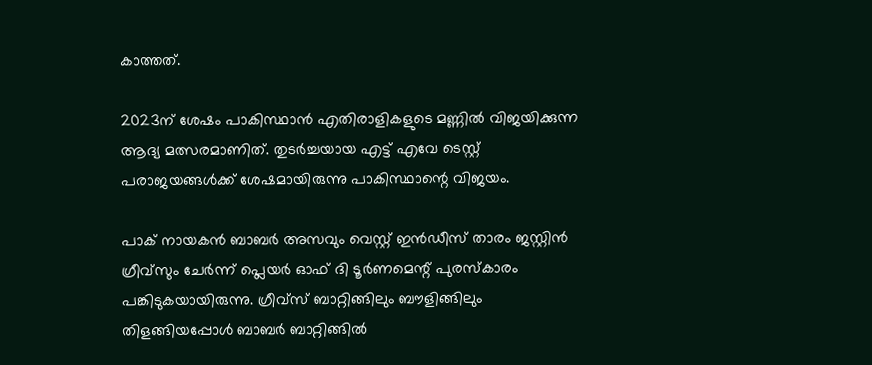കാത്തത്.

2023ന് ശേഷം പാകിസ്ഥാന്‍ എതിരാളികളുടെ മണ്ണില്‍ വിജയിക്കുന്ന ആദ്യ മത്സരമാണിത്. തുടര്‍ച്ചയായ എട്ട് എവേ ടെസ്റ്റ് പരാജയങ്ങള്‍ക്ക് ശേഷമായിരുന്നു പാകിസ്ഥാന്റെ വിജയം.

പാക് നായകന്‍ ബാബര്‍ അസവും വെസ്റ്റ് ഇന്‍ഡീസ് താരം ജസ്റ്റിന്‍ ഗ്രീവ്‌സും ചേര്‍ന്ന് പ്ലെയര്‍ ഓഫ് ദി ടൂര്‍ണമെന്റ് പുരസ്‌കാരം പങ്കിടുകയായിരുന്നു. ഗ്രീവ്‌സ് ബാറ്റിങ്ങിലും ബൗളിങ്ങിലും തിളങ്ങിയപ്പോള്‍ ബാബര്‍ ബാറ്റിങ്ങില്‍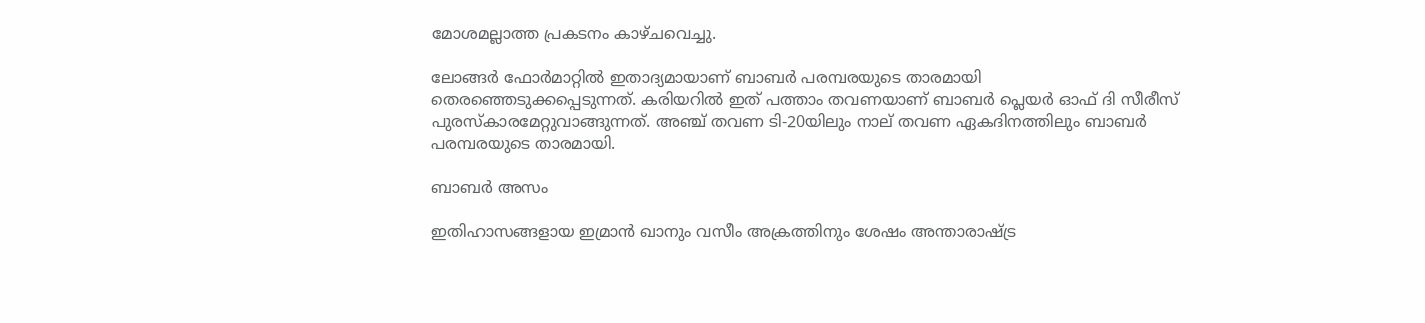മോശമല്ലാത്ത പ്രകടനം കാഴ്ചവെച്ചു.

ലോങ്ങര്‍ ഫോര്‍മാറ്റില്‍ ഇതാദ്യമായാണ് ബാബര്‍ പരമ്പരയുടെ താരമായി തെരഞ്ഞെടുക്കപ്പെടുന്നത്. കരിയറില്‍ ഇത് പത്താം തവണയാണ് ബാബര്‍ പ്ലെയര്‍ ഓഫ് ദി സീരീസ് പുരസ്‌കാരമേറ്റുവാങ്ങുന്നത്. അഞ്ച് തവണ ടി-20യിലും നാല് തവണ ഏകദിനത്തിലും ബാബര്‍ പരമ്പരയുടെ താരമായി.

ബാബര്‍ അസം

ഇതിഹാസങ്ങളായ ഇമ്രാന്‍ ഖാനും വസീം അക്രത്തിനും ശേഷം അന്താരാഷ്ട്ര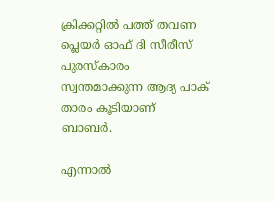ക്രിക്കറ്റില്‍ പത്ത് തവണ പ്ലെയര്‍ ഓഫ് ദി സീരീസ് പുരസ്‌കാരം സ്വന്തമാക്കുന്ന ആദ്യ പാക് താരം കൂടിയാണ് ബാബര്‍.

എന്നാല്‍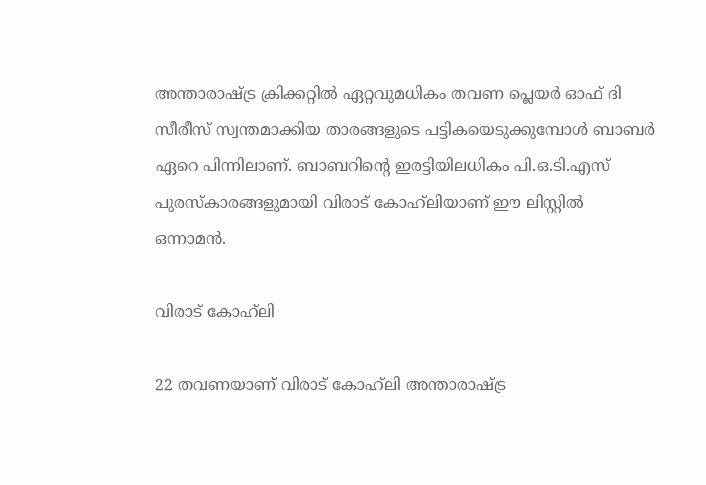അന്താരാഷ്ട്ര ക്രിക്കറ്റില്‍ ഏറ്റവുമധികം തവണ പ്ലെയര്‍ ഓഫ് ദി സീരീസ് സ്വന്തമാക്കിയ താരങ്ങളുടെ പട്ടികയെടുക്കുമ്പോള്‍ ബാബര്‍ ഏറെ പിന്നിലാണ്. ബാബറിന്റെ ഇരട്ടിയിലധികം പി.ഒ.ടി.എസ് പുരസ്‌കാരങ്ങളുമായി വിരാട് കോഹ്‌ലിയാണ് ഈ ലിസ്റ്റില്‍ ഒന്നാമന്‍.

വിരാട് കോഹ്‌ലി

22 തവണയാണ് വിരാട് കോഹ്‌ലി അന്താരാഷ്ട്ര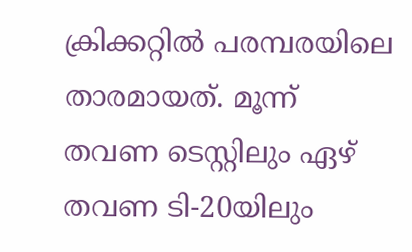ക്രിക്കറ്റില്‍ പരമ്പരയിലെ താരമായത്. മൂന്ന് തവണ ടെസ്റ്റിലും ഏഴ് തവണ ടി-20യിലും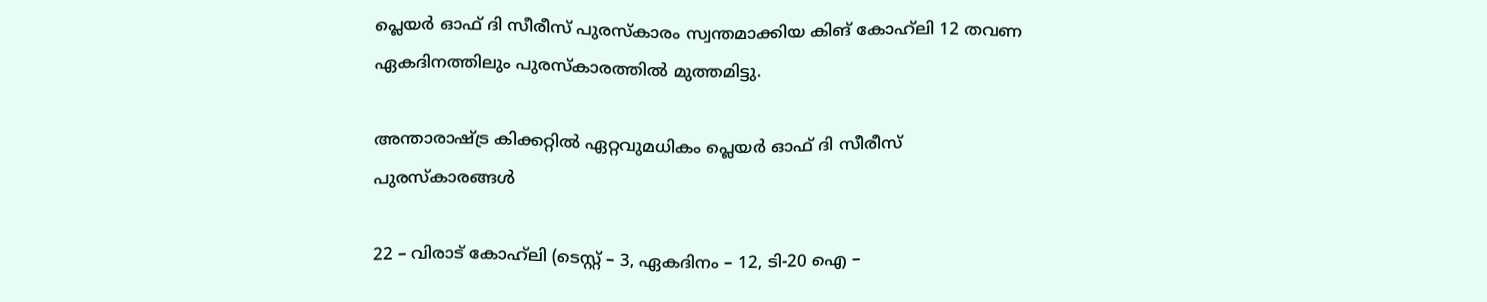പ്ലെയര്‍ ഓഫ് ദി സീരീസ് പുരസ്‌കാരം സ്വന്തമാക്കിയ കിങ് കോഹ്‌ലി 12 തവണ ഏകദിനത്തിലും പുരസ്‌കാരത്തില്‍ മുത്തമിട്ടു.

അന്താരാഷ്ട്ര കിക്കറ്റില്‍ ഏറ്റവുമധികം പ്ലെയര്‍ ഓഫ് ദി സീരീസ് പുരസ്‌കാരങ്ങള്‍

22 – വിരാട് കോഹ്‌ലി (ടെസ്റ്റ് – 3, ഏകദിനം – 12, ടി-20 ഐ –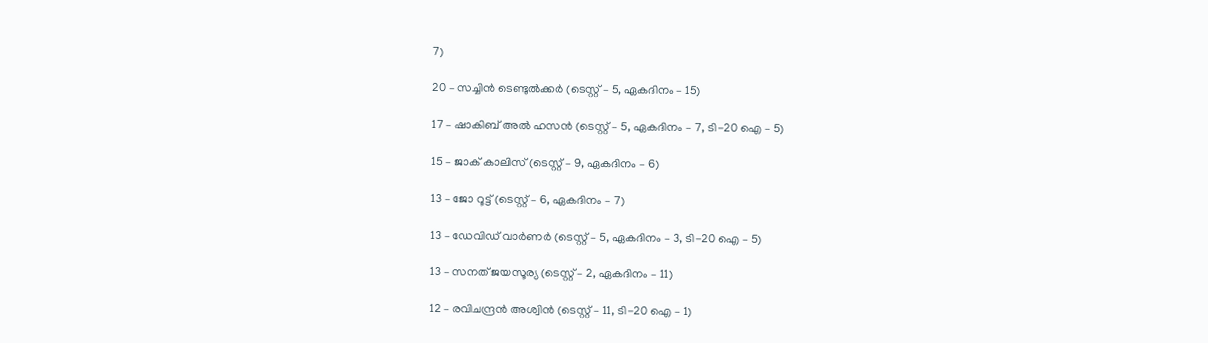7)

20 – സച്ചിന്‍ ടെണ്ടുല്‍ക്കര്‍ (ടെസ്റ്റ് – 5, ഏകദിനം – 15)

17 – ഷാകിബ് അല്‍ ഹസന്‍ (ടെസ്റ്റ് – 5, ഏകദിനം – 7, ടി-20 ഐ – 5)

15 – ജാക് കാലിസ് (ടെസ്റ്റ് – 9, ഏകദിനം – 6)

13 – ജോ റൂട്ട് (ടെസ്റ്റ് – 6, ഏകദിനം – 7)

13 – ഡേവിഡ് വാര്‍ണര്‍ (ടെസ്റ്റ് – 5, ഏകദിനം – 3, ടി-20 ഐ – 5)

13 – സനത് ജയസൂര്യ (ടെസ്റ്റ് – 2, ഏകദിനം – 11)

12 – രവിചന്ദ്രന്‍ അശ്വിന്‍ (ടെസ്റ്റ് – 11, ടി-20 ഐ – 1)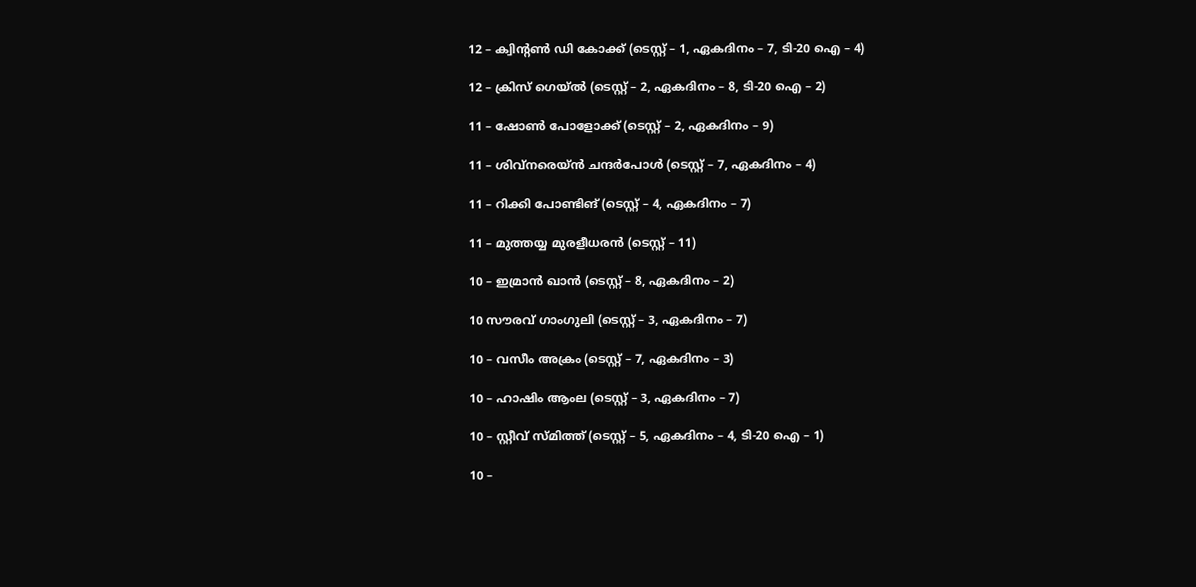12 – ക്വിന്റണ്‍ ഡി കോക്ക് (ടെസ്റ്റ് – 1, ഏകദിനം – 7, ടി-20 ഐ – 4)

12 – ക്രിസ് ഗെയ്ല്‍ (ടെസ്റ്റ് – 2, ഏകദിനം – 8, ടി-20 ഐ – 2)

11 – ഷോണ്‍ പോളോക്ക് (ടെസ്റ്റ് – 2, ഏകദിനം – 9)

11 – ശിവ്‌നരെയ്ന്‍ ചന്ദര്‍പോള്‍ (ടെസ്റ്റ് – 7, ഏകദിനം – 4)

11 – റിക്കി പോണ്ടിങ് (ടെസ്റ്റ് – 4, ഏകദിനം – 7)

11 – മുത്തയ്യ മുരളീധരന്‍ (ടെസ്റ്റ് – 11)

10 – ഇമ്രാന്‍ ഖാന്‍ (ടെസ്റ്റ് – 8, ഏകദിനം – 2)

10 സൗരവ് ഗാംഗുലി (ടെസ്റ്റ് – 3, ഏകദിനം – 7)

10 – വസീം അക്രം (ടെസ്റ്റ് – 7, ഏകദിനം – 3)

10 – ഹാഷിം ആംല (ടെസ്റ്റ് – 3, ഏകദിനം – 7)

10 – സ്റ്റീവ് സ്മിത്ത് (ടെസ്റ്റ് – 5, ഏകദിനം – 4, ടി-20 ഐ – 1)

10 –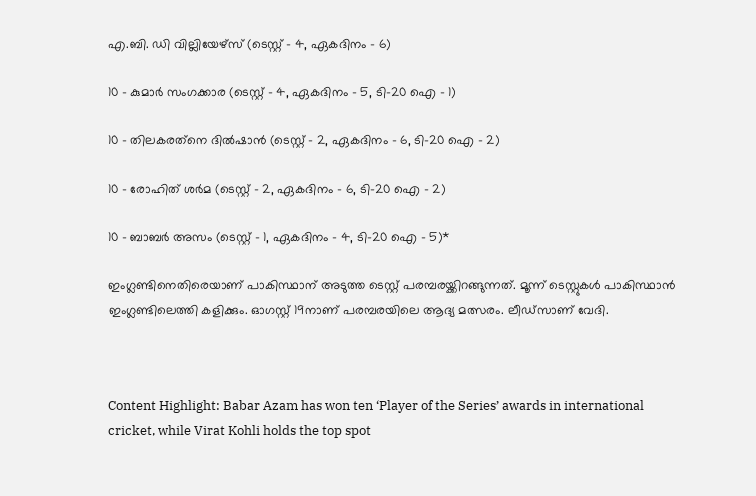എ.ബി. ഡി വില്ലിയേഴ്‌സ് (ടെസ്റ്റ് – 4, ഏകദിനം – 6)

10 – കുമാര്‍ സംഗക്കാര (ടെസ്റ്റ് – 4, ഏകദിനം – 5, ടി-20 ഐ – 1)

10 – തിലകരത്‌നെ ദില്‍ഷാന്‍ (ടെസ്റ്റ് – 2, ഏകദിനം – 6, ടി-20 ഐ – 2)

10 – രോഹിത് ശര്‍മ (ടെസ്റ്റ് – 2, ഏകദിനം – 6, ടി-20 ഐ – 2)

10 – ബാബര്‍ അസം (ടെസ്റ്റ് – 1, ഏകദിനം – 4, ടി-20 ഐ – 5)*

ഇംഗ്ലണ്ടിനെതിരെയാണ് പാകിസ്ഥാന് അടുത്ത ടെസ്റ്റ് പരമ്പരയ്ക്കിറങ്ങുന്നത്. മൂന്ന് ടെസ്റ്റുകള്‍ പാകിസ്ഥാന്‍ ഇംഗ്ലണ്ടിലെത്തി കളിക്കും. ഓഗസ്റ്റ് 19നാണ് പരമ്പരയിലെ ആദ്യ മത്സരം. ലീഡ്‌സാണ് വേദി.



Content Highlight: Babar Azam has won ten ‘Player of the Series’ awards in international cricket, while Virat Kohli holds the top spot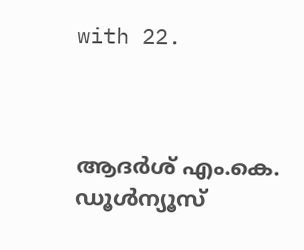with 22.



ആദർശ് എം.കെ.
ഡൂള്‍ന്യൂസ്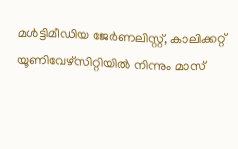മള്‍ട്ടിമീഡിയ ജേര്‍ണലിസ്റ്റ്, കാലിക്കറ്റ് യൂണിവേഴ്സിറ്റിയില്‍ നിന്നും മാസ്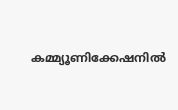കമ്മ്യൂണിക്കേഷനില്‍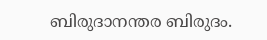ബിരുദാനന്തര ബിരുദം.